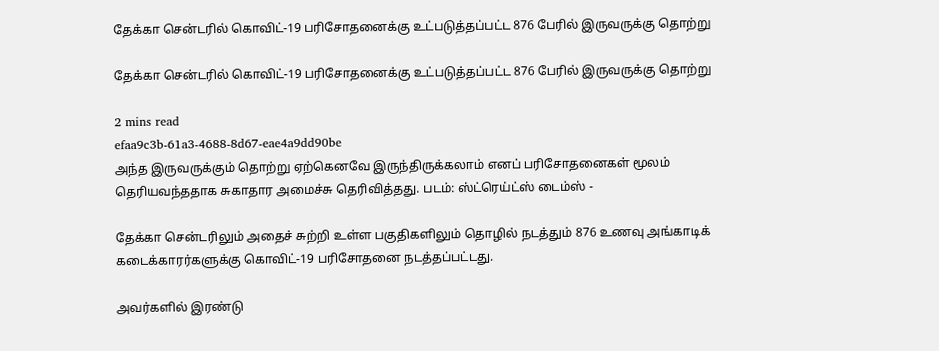தேக்கா சென்டரில் கொவிட்-19 பரிசோதனைக்கு உட்படுத்தப்பட்ட 876 பேரில் இருவருக்கு தொற்று

தேக்கா சென்டரில் கொவிட்-19 பரிசோதனைக்கு உட்படுத்தப்பட்ட 876 பேரில் இருவருக்கு தொற்று

2 mins read
efaa9c3b-61a3-4688-8d67-eae4a9dd90be
அந்த இருவருக்கும் தொற்று ஏற்கெனவே இருந்திருக்கலாம் எனப் பரிசோதனைகள் மூலம் தெரியவந்ததாக சுகாதார அமைச்சு தெரிவித்தது. படம்: ஸ்ட்ரெய்ட்ஸ் டைம்ஸ் -

தேக்கா சென்டரிலும் அதைச் சுற்றி உள்ள பகுதிகளிலும் தொழில் நடத்தும் 876 உணவு அங்காடிக் கடைக்காரர்களுக்கு கொவிட்-19 பரிசோதனை நடத்தப்பட்டது.

அவர்களில் இரண்டு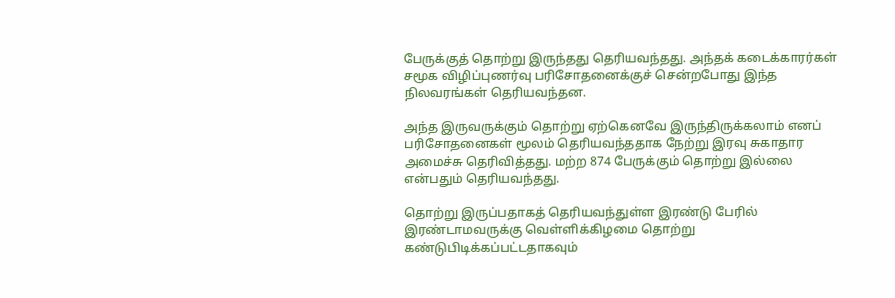பேருக்குத் தொற்று இருந்தது தெரியவந்தது. அந்தக் கடைக்காரர்கள் சமூக விழிப்புணர்வு பரிசோதனைக்குச் சென்றபோது இந்த நிலவரங்கள் தெரியவந்தன.

அந்த இருவருக்கும் தொற்று ஏற்கெனவே இருந்திருக்கலாம் எனப் பரிசோதனைகள் மூலம் தெரியவந்ததாக நேற்று இரவு சுகாதார அமைச்சு தெரிவித்தது. மற்ற 874 பேருக்கும் தொற்று இல்லை என்பதும் தெரியவந்தது.

தொற்று இருப்பதாகத் தெரியவந்துள்ள இரண்டு பேரில் இரண்டாமவருக்கு வெள்ளிக்கிழமை தொற்று கண்டுபிடிக்கப்பட்டதாகவும்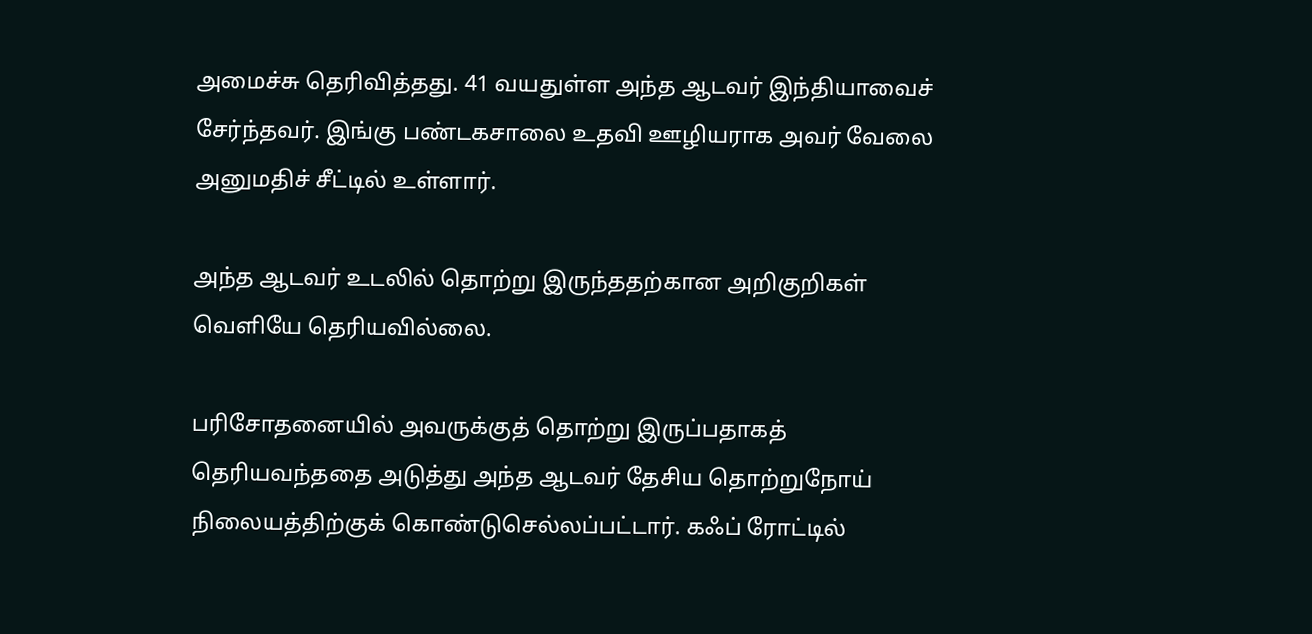அமைச்சு தெரிவித்தது. 41 வயதுள்ள அந்த ஆடவர் இந்தியாவைச் சேர்ந்தவர். இங்கு பண்டகசாலை உதவி ஊழியராக அவர் வேலை அனுமதிச் சீட்டில் உள்ளார்.

அந்த ஆடவர் உடலில் தொற்று இருந்ததற்கான அறிகுறிகள் வெளியே தெரியவில்லை.

பரிசோதனையில் அவருக்குத் தொற்று இருப்பதாகத் தெரியவந்ததை அடுத்து அந்த ஆடவர் தேசிய தொற்றுநோய் நிலையத்திற்குக் கொண்டுசெல்லப்பட்டார். கஃப் ரோட்டில்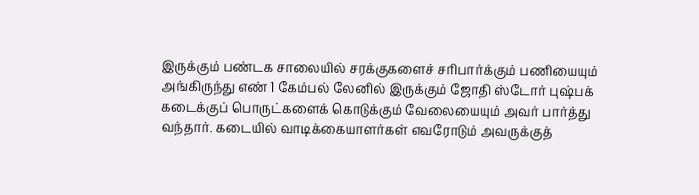இருக்கும் பண்டக சாலையில் சரக்குகளைச் சரிபார்க்கும் பணியையும் அங்கிருந்து எண் 1 கேம்பல் லேனில் இருக்கும் ஜோதி ஸ்டோர் புஷ்பக் கடைக்குப் பொருட்களைக் கொடுக்கும் வேலையையும் அவர் பார்த்து வந்தார். கடையில் வாடிக்கையாளர்கள் எவரோடும் அவருக்குத்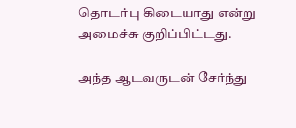தொடர்பு கிடையாது என்று அமைச்சு குறிப்பிட்டது.

அந்த ஆடவருடன் சேர்ந்து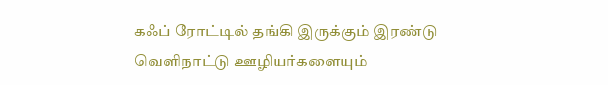கஃப் ரோட்டில் தங்கி இருக்கும் இரண்டு வெளிநாட்டு ஊழியர்களையும்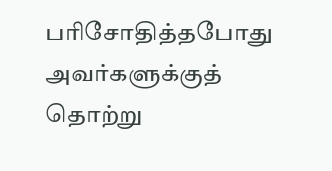பரிசோதித்தபோது அவர்களுக்குத் தொற்று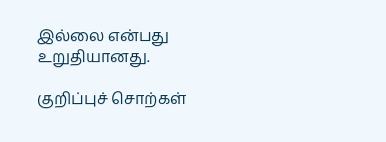இல்லை என்பது உறுதியானது.

குறிப்புச் சொற்கள்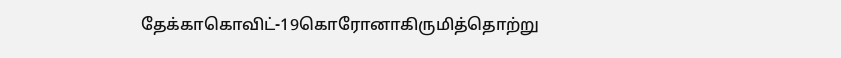தேக்காகொவிட்-19கொரோனாகிருமித்தொற்று